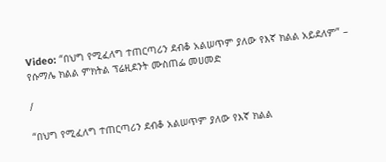Video: “በህግ የሚፈለግ ተጠርጣሪን ደብቆ አልሠጥም ያለው የእኛ ክልል አይደለም” – የሱማሌ ክልል ምክትል ፕሬዚደንት ሙስጠፌ መሀመድ

/

“በህግ የሚፈለግ ተጠርጣሪን ደብቆ አልሠጥም ያለው የእኛ ክልል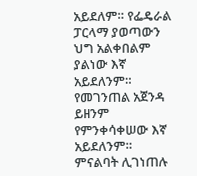አይደለም። የፌዴራል ፓርላማ ያወጣውን ህግ አልቀበልም ያልነው እኛ አይደለንም። የመገንጠል አጀንዳ ይዘንም የምንቀሳቀሠው እኛ አይደለንም። ምናልባት ሊገነጠሉ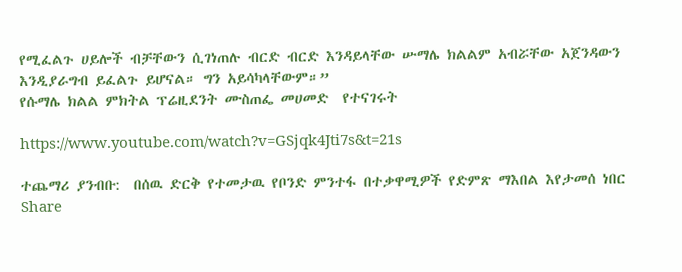የሚፈልጉ ሀይሎች ብቻቸውን ሲገነጠሉ ብርድ ብርድ እንዳይላቸው ሡማሌ ክልልም አብሯቸው አጀንዳውን እንዲያራግብ ይፈልጉ ይሆናል። ግን አይሳካላቸውም።”
የሱማሌ ክልል ምክትል ፕሬዚደንት ሙስጠፌ መሀመድ  የተናገሩት

https://www.youtube.com/watch?v=GSjqk4Jti7s&t=21s

ተጨማሪ ያንብቡ:  በሰዉ ድርቅ የተመታዉ የቦንድ ምንተፋ በተቃዋሚዎች የድምጽ ማእበል እየታመሰ ነበር
Share